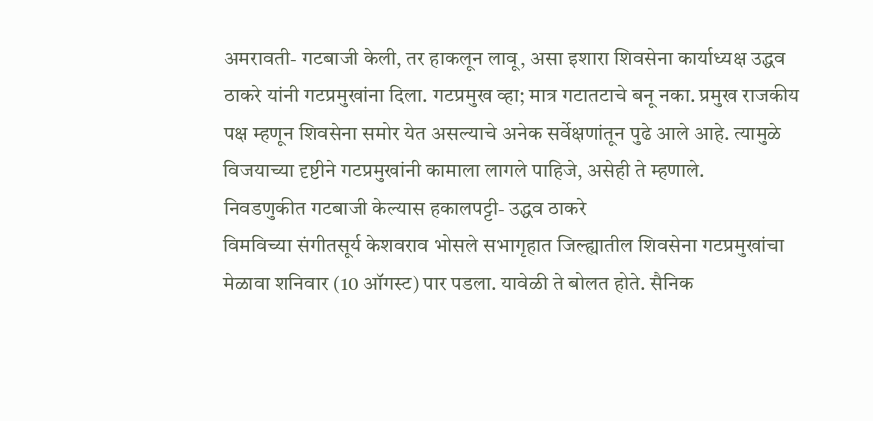अमरावती- गटबाजी केली, तर हाकलून लावू, असा इशारा शिवसेना कार्याध्यक्ष उद्धव ठाकरे यांनी गटप्रमुखांना दिला. गटप्रमुख व्हा; मात्र गटातटाचे बनू नका. प्रमुख राजकीय पक्ष म्हणून शिवसेना समोर येत असल्याचे अनेक सर्वेक्षणांतून पुढे आले आहे. त्यामुळे विजयाच्या दृष्टीने गटप्रमुखांनी कामाला लागले पाहिजे, असेही ते म्हणाले.
निवडणुकीत गटबाजी केल्यास हकालपट्टी- उद्धव ठाकरे
विमविच्या संगीतसूर्य केशवराव भोसले सभागृहात जिल्ह्यातील शिवसेना गटप्रमुखांचा मेळावा शनिवार (10 ऑगस्ट) पार पडला. यावेळी ते बोलत होते. सैनिक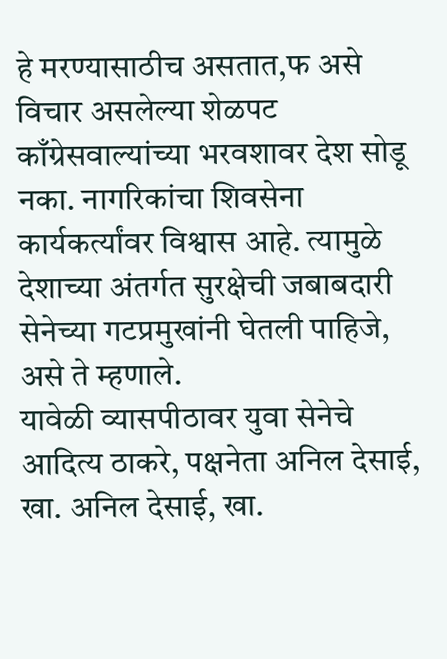हे मरण्यासाठीच असतात,फ असे विचार असलेल्या शेळपट काँग्रेसवाल्यांच्या भरवशावर देश सोडू नका. नागरिकांचा शिवसेना कार्यकर्त्यांवर विश्वास आहे. त्यामुळे देशाच्या अंतर्गत सुरक्षेची जबाबदारी सेनेच्या गटप्रमुखांनी घेतली पाहिजे, असे ते म्हणाले.
यावेळी व्यासपीठावर युवा सेनेचे आदित्य ठाकरे, पक्षनेता अनिल देसाई, खा. अनिल देसाई, खा.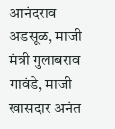आनंदराव अडसूळ, माजी मंत्री गुलाबराव गावंडे, माजी खासदार अनंत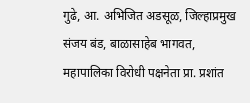गुढे, आ. अभिजित अडसूळ, जिल्हाप्रमुख संजय बंड, बाळासाहेब भागवत, महापालिका विरोधी पक्षनेता प्रा. प्रशांत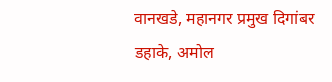वानखडे, महानगर प्रमुख दिगांबर
डहाके, अमोल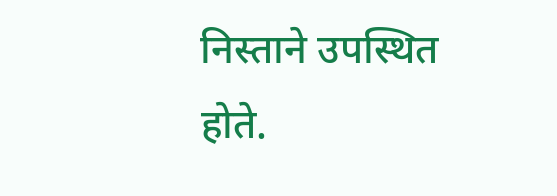निस्ताने उपस्थित होते.